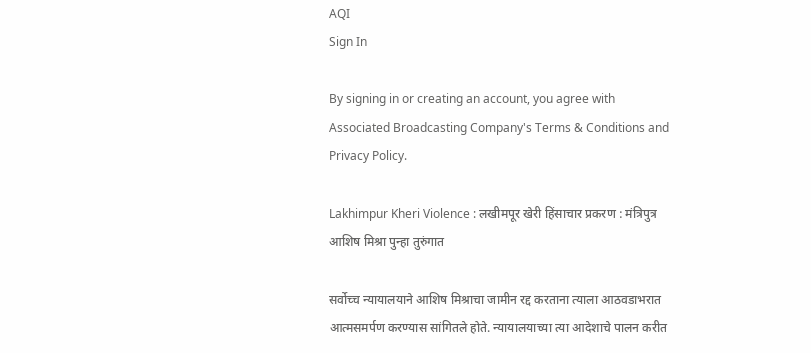AQI
Sign In

By signing in or creating an account, you agree with Associated Broadcasting Company's Terms & Conditions and Privacy Policy.

Lakhimpur Kheri Violence : लखीमपूर खेरी हिंसाचार प्रकरण : मंत्रिपुत्र आशिष मिश्रा पुन्हा तुरुंगात

सर्वोच्च न्यायालयाने आशिष मिश्राचा जामीन रद्द करताना त्याला आठवडाभरात आत्मसमर्पण करण्यास सांगितले होते. न्यायालयाच्या त्या आदेशाचे पालन करीत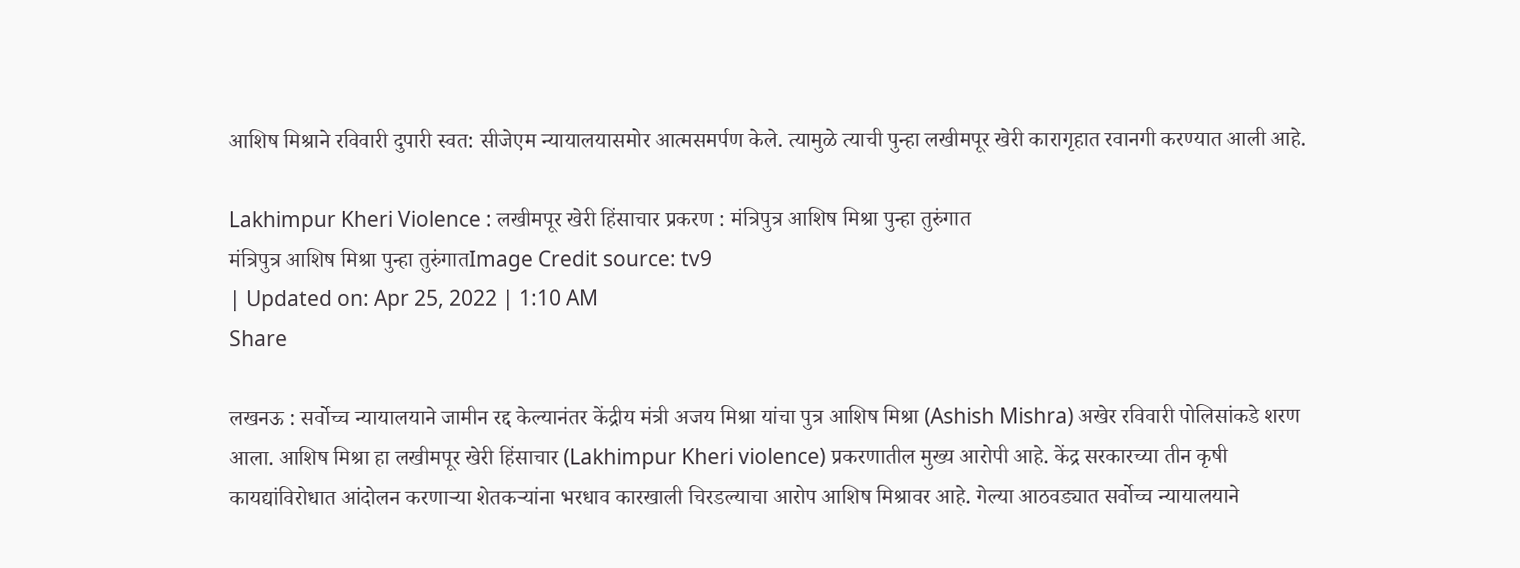आशिष मिश्राने रविवारी दुपारी स्वत: सीजेएम न्यायालयासमोर आत्मसमर्पण केले. त्यामुळे त्याची पुन्हा लखीमपूर खेरी कारागृहात रवानगी करण्यात आली आहे.

Lakhimpur Kheri Violence : लखीमपूर खेरी हिंसाचार प्रकरण : मंत्रिपुत्र आशिष मिश्रा पुन्हा तुरुंगात
मंत्रिपुत्र आशिष मिश्रा पुन्हा तुरुंगातImage Credit source: tv9
| Updated on: Apr 25, 2022 | 1:10 AM
Share

लखनऊ : सर्वोच्च न्यायालयाने जामीन रद्द केल्यानंतर केंद्रीय मंत्री अजय मिश्रा यांचा पुत्र आशिष मिश्रा (Ashish Mishra) अखेर रविवारी पोलिसांकडे शरण आला. आशिष मिश्रा हा लखीमपूर खेरी हिंसाचार (Lakhimpur Kheri violence) प्रकरणातील मुख्य आरोपी आहे. केंद्र सरकारच्या तीन कृषी कायद्यांविरोधात आंदोलन करणाऱ्या शेतकऱ्यांना भरधाव कारखाली चिरडल्याचा आरोप आशिष मिश्रावर आहे. गेल्या आठवड्यात सर्वोच्च न्यायालयाने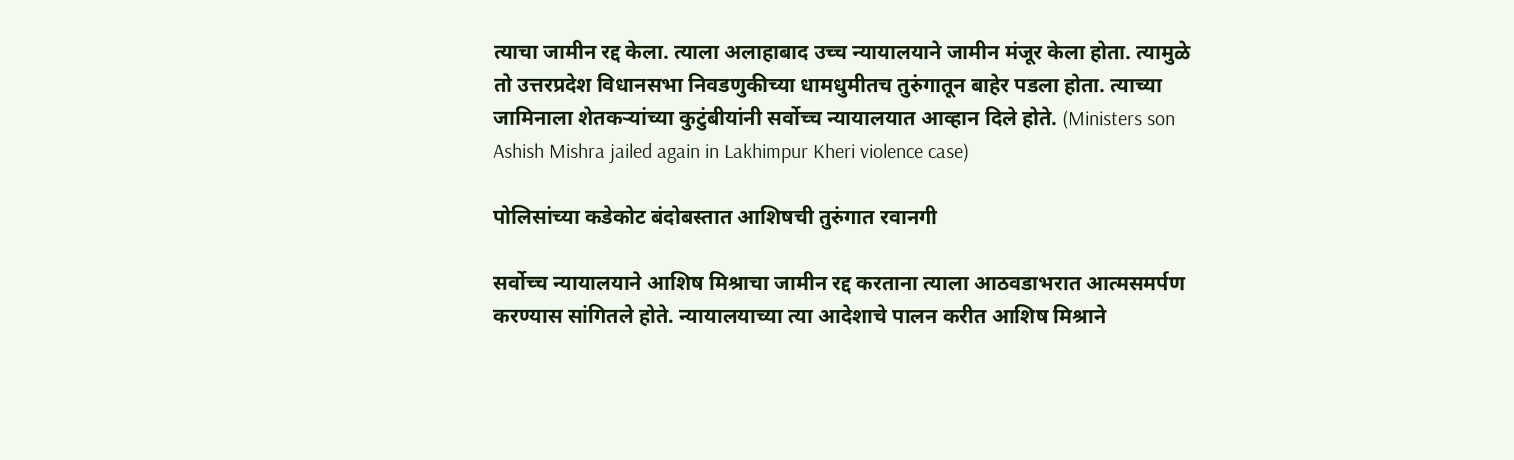त्याचा जामीन रद्द केला. त्याला अलाहाबाद उच्च न्यायालयाने जामीन मंजूर केला होता. त्यामुळे तो उत्तरप्रदेश विधानसभा निवडणुकीच्या धामधुमीतच तुरुंगातून बाहेर पडला होता. त्याच्या जामिनाला शेतकऱ्यांच्या कुटुंबीयांनी सर्वोच्च न्यायालयात आव्हान दिले होते. (Ministers son Ashish Mishra jailed again in Lakhimpur Kheri violence case)

पोलिसांच्या कडेकोट बंदोबस्तात आशिषची तुरुंगात रवानगी

सर्वोच्च न्यायालयाने आशिष मिश्राचा जामीन रद्द करताना त्याला आठवडाभरात आत्मसमर्पण करण्यास सांगितले होते. न्यायालयाच्या त्या आदेशाचे पालन करीत आशिष मिश्राने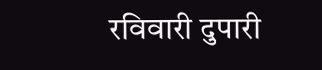रविवारी दुपारी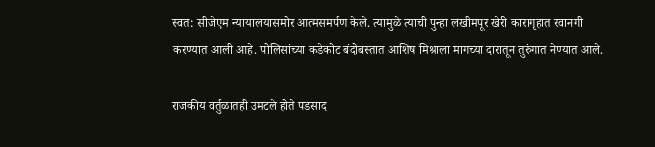स्वत: सीजेएम न्यायालयासमोर आत्मसमर्पण केले. त्यामुळे त्याची पुन्हा लखीमपूर खेरी कारागृहात रवानगी करण्यात आली आहे. पोलिसांच्या कडेकोट बंदोबस्तात आशिष मिश्राला मागच्या दारातून तुरुंगात नेण्यात आले.

राजकीय वर्तुळातही उमटले होते पडसाद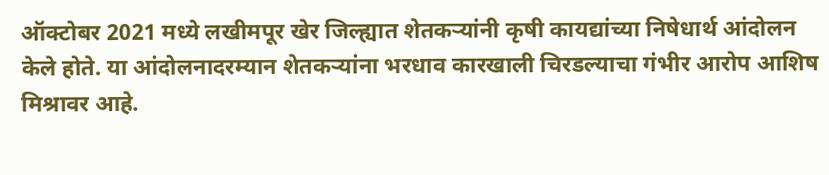ऑक्टोबर 2021 मध्ये लखीमपूर खेर जिल्ह्यात शेतकऱ्यांनी कृषी कायद्यांच्या निषेधार्थ आंदोलन केले होते. या आंदोलनादरम्यान शेतकर्‍यांना भरधाव कारखाली चिरडल्याचा गंभीर आरोप आशिष मिश्रावर आहे.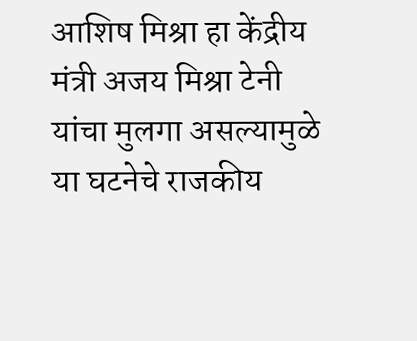आशिष मिश्रा हा केंद्रीय मंत्री अजय मिश्रा टेनी यांचा मुलगा असल्यामुळे या घटनेचे राजकीय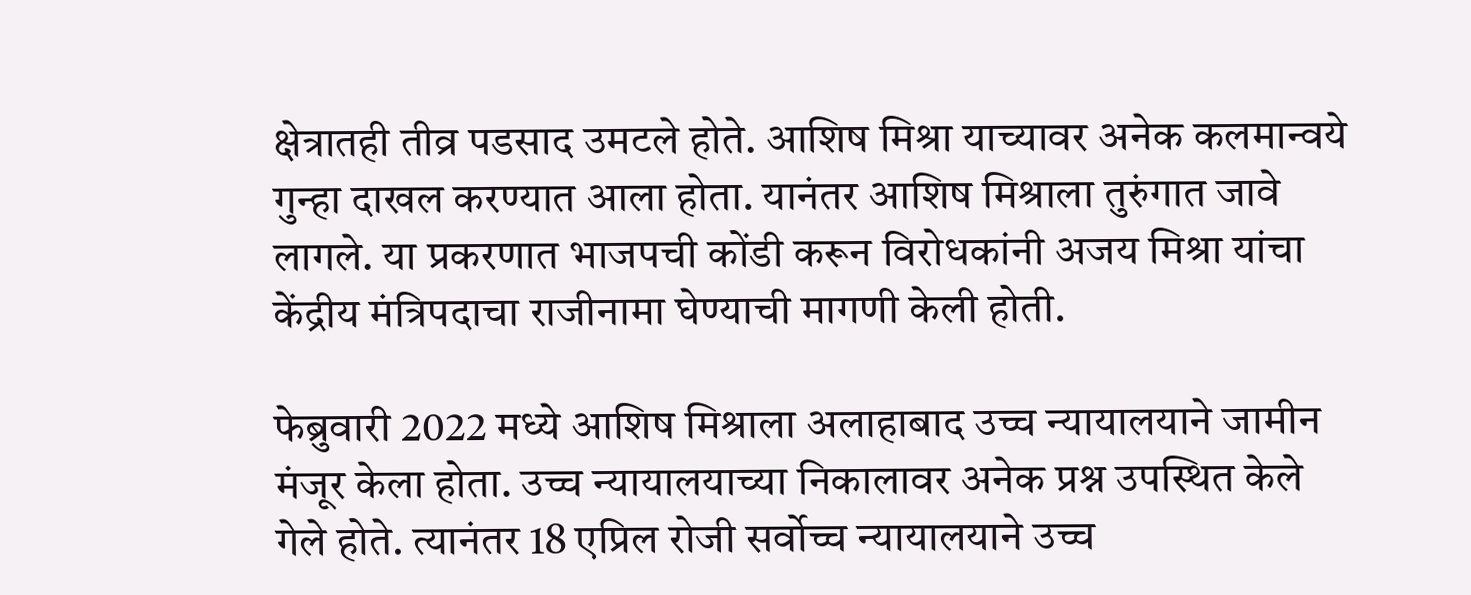क्षेत्रातही तीव्र पडसाद उमटले होते. आशिष मिश्रा याच्यावर अनेक कलमान्वये गुन्हा दाखल करण्यात आला होता. यानंतर आशिष मिश्राला तुरुंगात जावे लागले. या प्रकरणात भाजपची कोंडी करून विरोधकांनी अजय मिश्रा यांचा केंद्रीय मंत्रिपदाचा राजीनामा घेण्याची मागणी केली होती.

फेब्रुवारी 2022 मध्ये आशिष मिश्राला अलाहाबाद उच्च न्यायालयाने जामीन मंजूर केला होता. उच्च न्यायालयाच्या निकालावर अनेक प्रश्न उपस्थित केले गेले होते. त्यानंतर 18 एप्रिल रोजी सर्वोच्च न्यायालयाने उच्च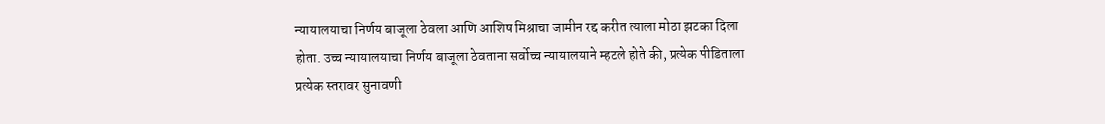न्यायालयाचा निर्णय बाजूला ठेवला आणि आशिष मिश्राचा जामीन रद्द करीत त्याला मोठा झटका दिला होता. उच्च न्यायालयाचा निर्णय बाजूला ठेवताना सर्वोच्च न्यायालयाने म्हटले होते की, प्रत्येक पीडिताला प्रत्येक स्तरावर सुनावणी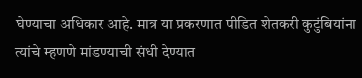घेण्याचा अधिकार आहे. मात्र या प्रकरणात पीडित शेतकरी कुटुंबियांना त्यांचे म्हणणे मांडण्याची संधी देण्यात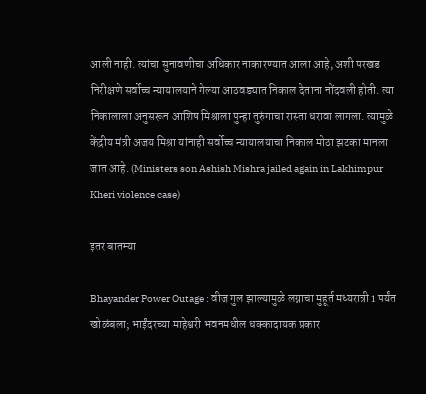आली नाही. त्यांचा सुनावणीचा अधिकार नाकारण्यात आला आहे, अशी परखड निरीक्षणे सर्वोच्च न्यायालयाने गेल्या आठवड्यात निकाल देताना नोंदवली होती. त्या निकालाला अनुसरून आशिष मिश्राला पुन्हा तुरुंगाचा रास्ता धरावा लागला. त्यामुळे केंद्रीय मंत्री अजय मिश्रा यांनाही सर्वोच्च न्यायालयाचा निकाल मोठा झटका मानला जात आहे. (Ministers son Ashish Mishra jailed again in Lakhimpur Kheri violence case)

इतर बातम्या

Bhayander Power Outage : वीज गुल झाल्यामुळे लग्नाचा मुहूर्त मध्यरात्री 1 पर्यंत खोळंबला; भाईंदरच्या माहेश्वरी भवनमधील धक्कादायक प्रकार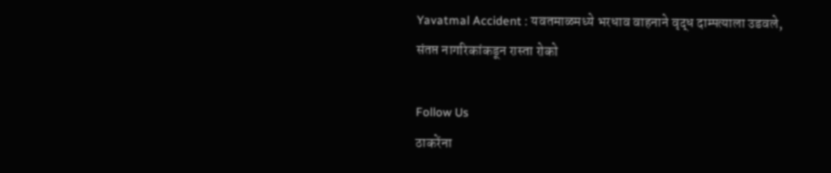Yavatmal Accident : यवतमाळमध्ये भरधाव वाहनाने वृद्ध दाम्पत्याला उडवले, संतप्त नागरिकांकडून रास्ता रोको

Follow Us
ठाकरेंना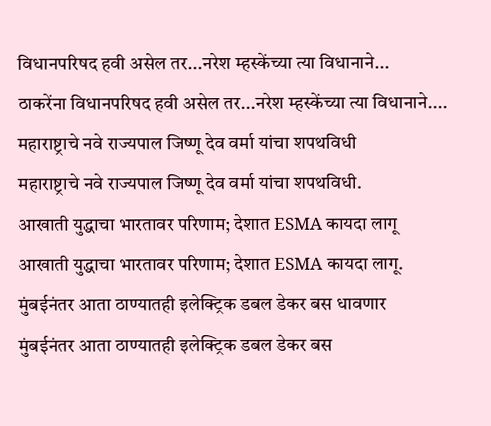विधानपरिषद हवी असेल तर...नरेश म्हस्केंच्या त्या विधानाने...
ठाकरेंना विधानपरिषद हवी असेल तर...नरेश म्हस्केंच्या त्या विधानाने....
महाराष्ट्राचे नवे राज्यपाल जिष्णू देव वर्मा यांचा शपथविधी
महाराष्ट्राचे नवे राज्यपाल जिष्णू देव वर्मा यांचा शपथविधी.
आखाती युद्धाचा भारतावर परिणाम; देशात ESMA कायदा लागू
आखाती युद्धाचा भारतावर परिणाम; देशात ESMA कायदा लागू.
मुंबईनंतर आता ठाण्यातही इलेक्ट्रिक डबल डेकर बस धावणार
मुंबईनंतर आता ठाण्यातही इलेक्ट्रिक डबल डेकर बस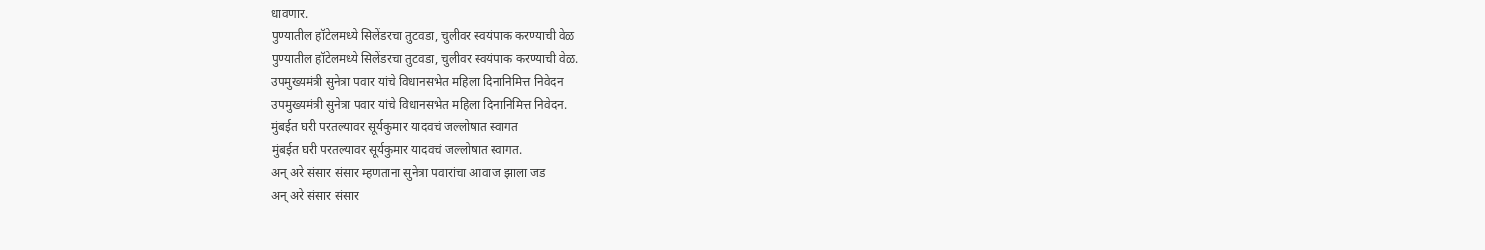धावणार.
पुण्यातील हॉटेलमध्ये सिलेंडरचा तुटवडा, चुलीवर स्वयंपाक करण्याची वेळ
पुण्यातील हॉटेलमध्ये सिलेंडरचा तुटवडा, चुलीवर स्वयंपाक करण्याची वेळ.
उपमुख्यमंत्री सुनेत्रा पवार यांचे विधानसभेत महिला दिनानिमित्त निवेदन
उपमुख्यमंत्री सुनेत्रा पवार यांचे विधानसभेत महिला दिनानिमित्त निवेदन.
मुंबईत घरी परतल्यावर सूर्यकुमार यादवचं जल्लोषात स्वागत
मुंबईत घरी परतल्यावर सूर्यकुमार यादवचं जल्लोषात स्वागत.
अन् अरे संसार संसार म्हणताना सुनेत्रा पवारांचा आवाज झाला जड
अन् अरे संसार संसार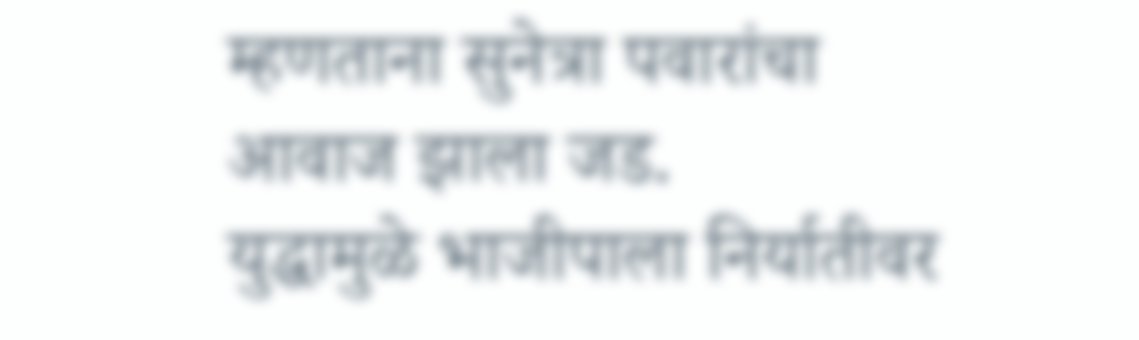म्हणताना सुनेत्रा पवारांचा आवाज झाला जड.
युद्धामुळे भाजीपाला निर्यातीवर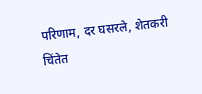परिणाम, दर घसरले, शेतकरी चिंतेत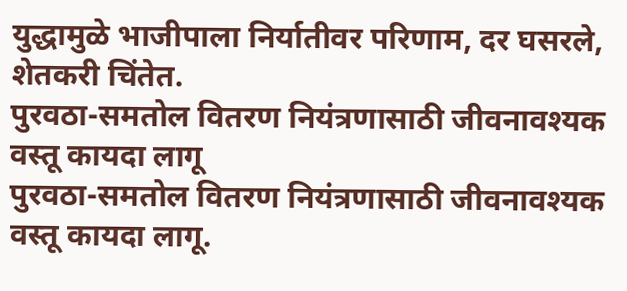युद्धामुळे भाजीपाला निर्यातीवर परिणाम, दर घसरले, शेतकरी चिंतेत.
पुरवठा-समतोल वितरण नियंत्रणासाठी जीवनावश्यक वस्तू कायदा लागू
पुरवठा-समतोल वितरण नियंत्रणासाठी जीवनावश्यक वस्तू कायदा लागू.